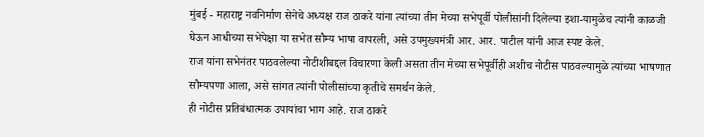मुंबई - महाराष्ट्र नवनिर्माण सेनेचे अध्यक्ष राज ठाकरे यांना त्यांच्या तीन मेच्या सभेपूर्वी पोलीसांनी दिलेल्या इशा-यामुळेच त्यांनी काळजी घेऊन आधीच्या सभेपेक्षा या सभेत सौम्य भाषा वापरली, असे उपमुख्यमंत्री आर. आर. पाटील यांनी आज स्पष्ट केले.
राज यांना सभेनंतर पाठवलेल्या नोटीशीबद्दल विचारणा केली असता तीन मेच्या सभेपूर्वीही अशीच नोटीस पाठवल्यामुळे त्यांच्या भाषणात सौम्यपणा आला, असे सांगत त्यांनी पोलीसांच्या कृतीचे समर्थन केले.
ही नोटीस प्रतिबंधात्मक उपायांचा भाग आहे. राज ठाकरे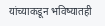यांच्याकडून भविष्यातही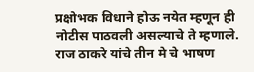प्रक्षोभक विधाने होऊ नयेत म्हणून ही नोटीस पाठवली असल्याचे ते म्हणाले.
राज ठाकरे यांचे तीन मे चे भाषण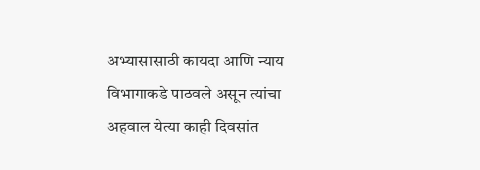अभ्यासासाठी कायदा आणि न्याय विभागाकडे पाठवले असून त्यांचा अहवाल येत्या काही दिवसांत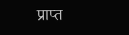प्राप्त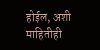होईल, अशी माहितीही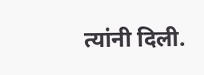त्यांनी दिली.